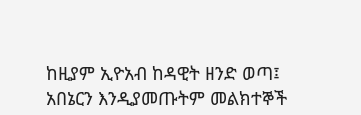ከዚያም ኢዮአብ ከዳዊት ዘንድ ወጣ፤ አበኔርን እንዲያመጡትም መልክተኞች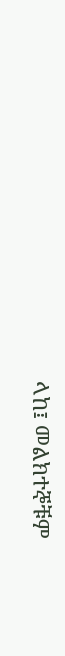ላከ፤ መልክተኞቹም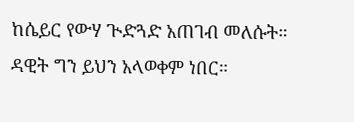ከሴይር የውሃ ጒድጓድ አጠገብ መለሱት። ዳዊት ግን ይህን አላወቀም ነበር።